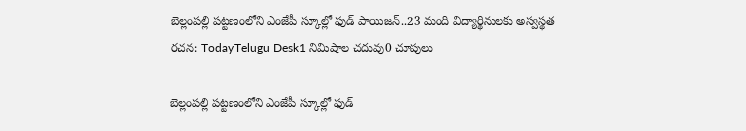బెల్లంపల్లి పట్టణంలోని ఎంజేపీ స్కూల్లో ఫుడ్ పాయిజన్..23 మంది విద్యార్థినులకు అస్వస్థత
రచన: TodayTelugu Desk1 నిమిషాల చదువు0 చూపులు

బెల్లంపల్లి పట్టణంలోని ఎంజేపీ స్కూల్లో ఫుడ్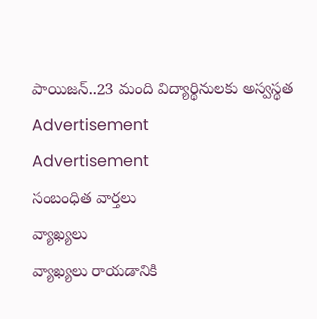పాయిజన్..23 మంది విద్యార్థినులకు అస్వస్థత
Advertisement
Advertisement
సంబంధిత వార్తలు
వ్యాఖ్యలు
వ్యాఖ్యలు రాయడానికి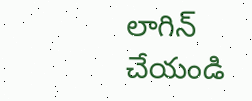లాగిన్ చేయండి